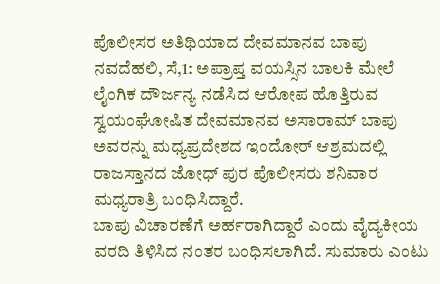ಪೊಲೀಸರ ಅತಿಥಿಯಾದ ದೇವಮಾನವ ಬಾಪು
ನವದೆಹಲಿ, ಸೆ,1: ಅಪ್ರಾಪ್ತ ವಯಸ್ಸಿನ ಬಾಲಕಿ ಮೇಲೆ ಲೈಂಗಿಕ ದೌರ್ಜನ್ಯ ನಡೆಸಿದ ಆರೋಪ ಹೊತ್ತಿರುವ ಸ್ವಯಂಘೋಷಿತ ದೇವಮಾನವ ಅಸಾರಾಮ್ ಬಾಪು ಅವರನ್ನು ಮಧ್ಯಪ್ರದೇಶದ ಇಂದೋರ್ ಆಶ್ರಮದಲ್ಲಿ ರಾಜಸ್ತಾನದ ಜೋಧ್ ಪುರ ಪೊಲೀಸರು ಶನಿವಾರ ಮಧ್ಯರಾತ್ರಿ ಬಂಧಿಸಿದ್ದಾರೆ.
ಬಾಪು ವಿಚಾರಣೆಗೆ ಅರ್ಹರಾಗಿದ್ದಾರೆ ಎಂದು ವೈದ್ಯಕೀಯ ವರದಿ ತಿಳಿಸಿದ ನಂತರ ಬಂಧಿಸಲಾಗಿದೆ. ಸುಮಾರು ಎಂಟು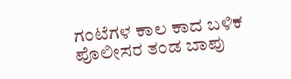ಗಂಟೆಗಳ ಕಾಲ ಕಾದ ಬಳಿಕ ಪೊಲೀಸರ ತಂಡ ಬಾಪು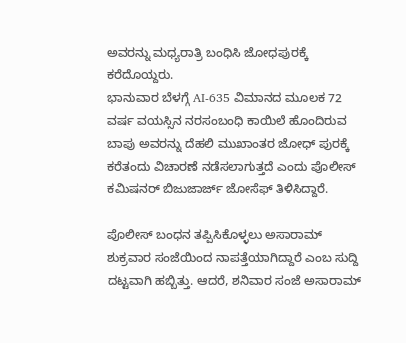ಅವರನ್ನು ಮಧ್ಯರಾತ್ರಿ ಬಂಧಿಸಿ ಜೋಧಪುರಕ್ಕೆ ಕರೆದೊಯ್ದರು.
ಭಾನುವಾರ ಬೆಳಗ್ಗೆ AI-635 ವಿಮಾನದ ಮೂಲಕ 72 ವರ್ಷ ವಯಸ್ಸಿನ ನರಸಂಬಂಧಿ ಕಾಯಿಲೆ ಹೊಂದಿರುವ ಬಾಪು ಅವರನ್ನು ದೆಹಲಿ ಮುಖಾಂತರ ಜೋಧ್ ಪುರಕ್ಕೆ ಕರೆತಂದು ವಿಚಾರಣೆ ನಡೆಸಲಾಗುತ್ತದೆ ಎಂದು ಪೊಲೀಸ್ ಕಮಿಷನರ್ ಬಿಜುಜಾರ್ಜ್ ಜೋಸೆಫ್ ತಿಳಿಸಿದ್ದಾರೆ.

ಪೊಲೀಸ್ ಬಂಧನ ತಪ್ಪಿಸಿಕೊಳ್ಳಲು ಅಸಾರಾಮ್ ಶುಕ್ರವಾರ ಸಂಜೆಯಿಂದ ನಾಪತ್ತೆಯಾಗಿದ್ದಾರೆ ಎಂಬ ಸುದ್ದಿ ದಟ್ಟವಾಗಿ ಹಬ್ಬಿತ್ತು. ಆದರೆ, ಶನಿವಾರ ಸಂಜೆ ಅಸಾರಾಮ್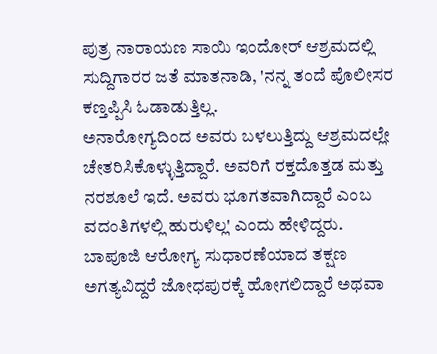ಪುತ್ರ ನಾರಾಯಣ ಸಾಯಿ ಇಂದೋರ್ ಆಶ್ರಮದಲ್ಲಿ ಸುದ್ದಿಗಾರರ ಜತೆ ಮಾತನಾಡಿ, 'ನನ್ನ ತಂದೆ ಪೊಲೀಸರ ಕಣ್ತಪ್ಪಿಸಿ ಓಡಾಡುತ್ತಿಲ್ಲ.
ಅನಾರೋಗ್ಯದಿಂದ ಅವರು ಬಳಲುತ್ತಿದ್ದು ಆಶ್ರಮದಲ್ಲೇ ಚೇತರಿಸಿಕೊಳ್ಳುತ್ತಿದ್ದಾರೆ. ಅವರಿಗೆ ರಕ್ತದೊತ್ತಡ ಮತ್ತು ನರಶೂಲೆ ಇದೆ. ಅವರು ಭೂಗತವಾಗಿದ್ದಾರೆ ಎಂಬ ವದಂತಿಗಳಲ್ಲಿ ಹುರುಳಿಲ್ಲ' ಎಂದು ಹೇಳಿದ್ದರು.
ಬಾಪೂಜಿ ಆರೋಗ್ಯ ಸುಧಾರಣೆಯಾದ ತಕ್ಷಣ ಅಗತ್ಯವಿದ್ದರೆ ಜೋಧಪುರಕ್ಕೆ ಹೋಗಲಿದ್ದಾರೆ ಅಥವಾ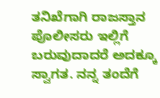ತನಿಖೆಗಾಗಿ ರಾಜಸ್ತಾನ ಪೊಲೀಸರು ಇಲ್ಲಿಗೆ ಬರುವುದಾದರೆ ಅದಕ್ಕೂ ಸ್ವಾಗತ. ನನ್ನ ತಂದೆಗೆ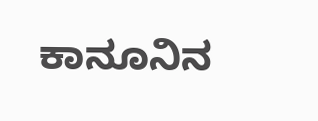ಕಾನೂನಿನ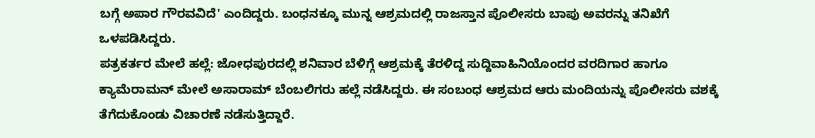ಬಗ್ಗೆ ಅಪಾರ ಗೌರವವಿದೆ' ಎಂದಿದ್ದರು. ಬಂಧನಕ್ಕೂ ಮುನ್ನ ಆಶ್ರಮದಲ್ಲಿ ರಾಜಸ್ತಾನ ಪೊಲೀಸರು ಬಾಪು ಅವರನ್ನು ತನಿಖೆಗೆ ಒಳಪಡಿಸಿದ್ದರು.
ಪತ್ರಕರ್ತರ ಮೇಲೆ ಹಲ್ಲೆ: ಜೋಧಪುರದಲ್ಲಿ ಶನಿವಾರ ಬೆಳಿಗ್ಗೆ ಆಶ್ರಮಕ್ಕೆ ತೆರಳಿದ್ದ ಸುದ್ದಿವಾಹಿನಿಯೊಂದರ ವರದಿಗಾರ ಹಾಗೂ ಕ್ಯಾಮೆರಾಮನ್ ಮೇಲೆ ಅಸಾರಾಮ್ ಬೆಂಬಲಿಗರು ಹಲ್ಲೆ ನಡೆಸಿದ್ದರು. ಈ ಸಂಬಂಧ ಆಶ್ರಮದ ಆರು ಮಂದಿಯನ್ನು ಪೊಲೀಸರು ವಶಕ್ಕೆ ತೆಗೆದುಕೊಂಡು ವಿಚಾರಣೆ ನಡೆಸುತ್ತಿದ್ದಾರೆ.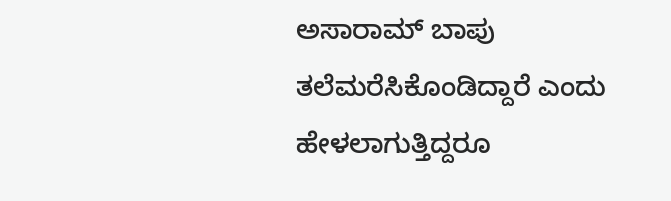ಅಸಾರಾಮ್ ಬಾಪು ತಲೆಮರೆಸಿಕೊಂಡಿದ್ದಾರೆ ಎಂದು ಹೇಳಲಾಗುತ್ತಿದ್ದರೂ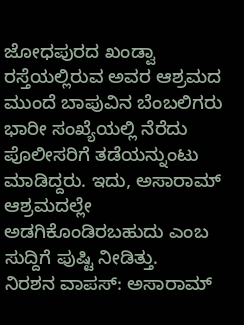ಜೋಧಪುರದ ಖಂಡ್ವಾ ರಸ್ತೆಯಲ್ಲಿರುವ ಅವರ ಆಶ್ರಮದ ಮುಂದೆ ಬಾಪುವಿನ ಬೆಂಬಲಿಗರು ಭಾರೀ ಸಂಖ್ಯೆಯಲ್ಲಿ ನೆರೆದು ಪೊಲೀಸರಿಗೆ ತಡೆಯನ್ನುಂಟು ಮಾಡಿದ್ದರು. ಇದು, ಅಸಾರಾಮ್ ಆಶ್ರಮದಲ್ಲೇ ಅಡಗಿಕೊಂಡಿರಬಹುದು ಎಂಬ ಸುದ್ದಿಗೆ ಪುಷ್ಟಿ ನೀಡಿತ್ತು.
ನಿರಶನ ವಾಪಸ್: ಅಸಾರಾಮ್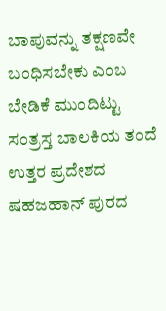ಬಾಪುವನ್ನು ತಕ್ಷಣವೇ ಬಂಧಿಸಬೇಕು ಎಂಬ ಬೇಡಿಕೆ ಮುಂದಿಟ್ಟು ಸಂತ್ರಸ್ತ ಬಾಲಕಿಯ ತಂದೆ ಉತ್ತರ ಪ್ರದೇಶದ ಷಹಜಹಾನ್ ಪುರದ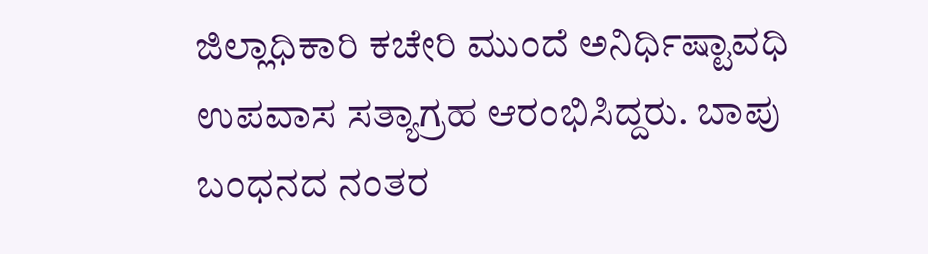ಜಿಲ್ಲಾಧಿಕಾರಿ ಕಚೇರಿ ಮುಂದೆ ಅನಿರ್ಧಿಷ್ಟಾವಧಿ ಉಪವಾಸ ಸತ್ಯಾಗ್ರಹ ಆರಂಭಿಸಿದ್ದರು. ಬಾಪು ಬಂಧನದ ನಂತರ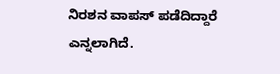ನಿರಶನ ವಾಪಸ್ ಪಡೆದಿದ್ದಾರೆ ಎನ್ನಲಾಗಿದೆ.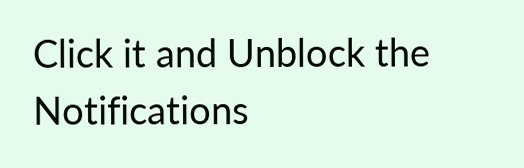Click it and Unblock the Notifications